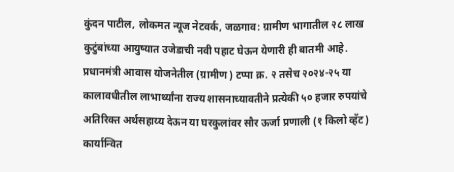कुंदन पाटील, लोकमत न्यूज नेटवर्क, जळगाव: ग्रामीण भागातील २८ लाख कुटुंबांच्या आयुष्यात उजेडाची नवी पहाट घेऊन येणारी ही बातमी आहे. प्रधानमंत्री आवास योजनेतील (ग्रामीण) टप्पा क्र. २ तसेच २०२४-२५ या कालावधीतील लाभार्थ्यांना राज्य शासनाच्यावतीने प्रत्येकी ५० हजार रुपयांचे अतिरिक्त अर्थसहाय्य देऊन या घरकुलांवर सौर ऊर्जा प्रणाली (१ किलो व्हॅट) कार्यान्वित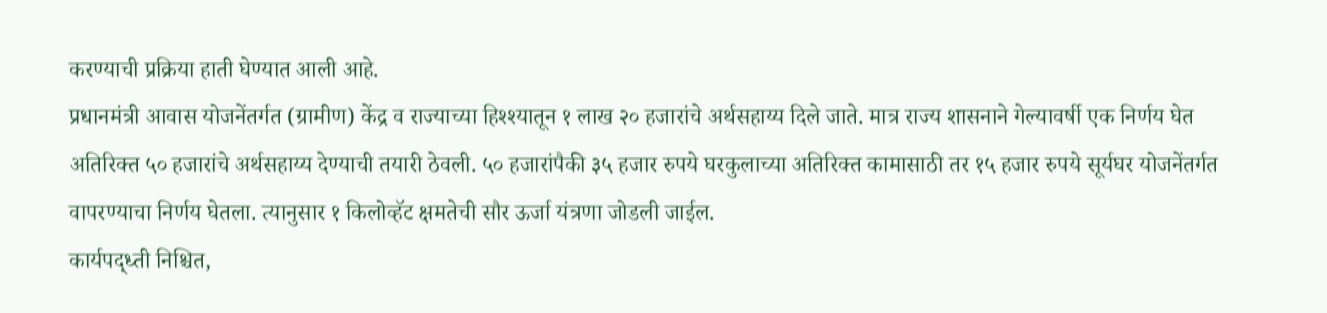करण्याची प्रक्रिया हाती घेण्यात आली आहे.
प्रधानमंत्री आवास योजनेंतर्गत (ग्रामीण) केंद्र व राज्याच्या हिश्श्यातून १ लाख २० हजारांचे अर्थसहाय्य दिले जाते. मात्र राज्य शासनाने गेल्यावर्षी एक निर्णय घेत अतिरिक्त ५० हजारांचे अर्थसहाय्य देण्याची तयारी ठेवली. ५० हजारांपैकी ३५ हजार रुपये घरकुलाच्या अतिरिक्त कामासाठी तर १५ हजार रुपये सूर्यघर योजनेंतर्गत वापरण्याचा निर्णय घेतला. त्यानुसार १ किलोव्हॅट क्षमतेची सौर ऊर्जा यंत्रणा जोडली जाईल.
कार्यपद्ध्ती निश्चित,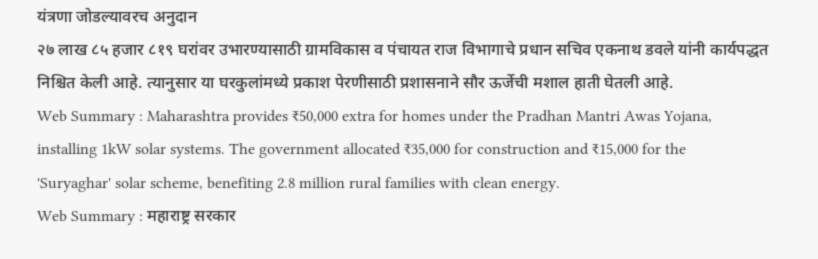यंत्रणा जोडल्यावरच अनुदान
२७ लाख ८५ हजार ८१९ घरांवर उभारण्यासाठी ग्रामविकास व पंचायत राज विभागाचे प्रधान सचिव एकनाथ डवले यांनी कार्यपद्धत निश्चित केली आहे. त्यानुसार या घरकुलांमध्ये प्रकाश पेरणीसाठी प्रशासनाने सौर ऊर्जेची मशाल हाती घेतली आहे.
Web Summary : Maharashtra provides ₹50,000 extra for homes under the Pradhan Mantri Awas Yojana, installing 1kW solar systems. The government allocated ₹35,000 for construction and ₹15,000 for the 'Suryaghar' solar scheme, benefiting 2.8 million rural families with clean energy.
Web Summary : महाराष्ट्र सरकार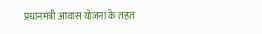प्रधानमंत्री आवास योजना के तहत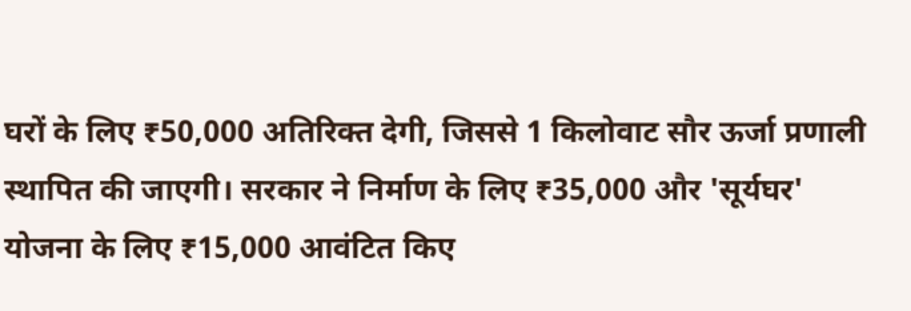घरों के लिए ₹50,000 अतिरिक्त देगी, जिससे 1 किलोवाट सौर ऊर्जा प्रणाली स्थापित की जाएगी। सरकार ने निर्माण के लिए ₹35,000 और 'सूर्यघर' योजना के लिए ₹15,000 आवंटित किए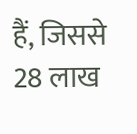हैं, जिससे 28 लाख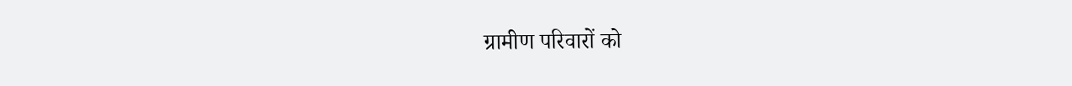ग्रामीण परिवारों को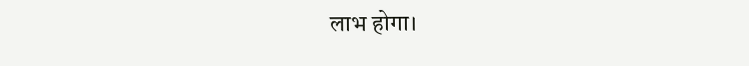लाभ होगा।